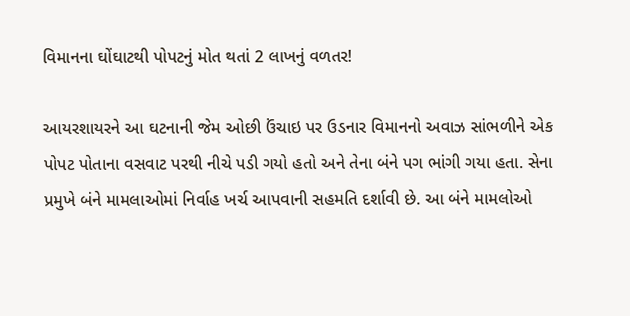વિમાનના ઘોંઘાટથી પોપટનું મોત થતાં 2 લાખનું વળતર!

આયરશાયરને આ ઘટનાની જેમ ઓછી ઉંચાઇ પર ઉડનાર વિમાનનો અવાઝ સાંભળીને એક પોપટ પોતાના વસવાટ પરથી નીચે પડી ગયો હતો અને તેના બંને પગ ભાંગી ગયા હતા. સેના પ્રમુખે બંને મામલાઓમાં નિર્વાહ ખર્ચ આપવાની સહમતિ દર્શાવી છે. આ બંને મામલોઓ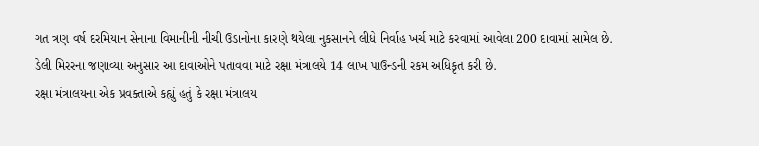ગત ત્રણ વર્ષ દરમિયાન સેનાના વિમાનીની નીચી ઉડાનોના કારણે થયેલા નુકસાનને લીધે નિર્વાહ ખર્ચ માટે કરવામાં આવેલા 200 દાવામાં સામેલ છે. ડેલી મિરરના જણાવ્યા અનુસાર આ દાવાઓને પતાવવા માટે રક્ષા મંત્રાલયે 14 લાખ પાઉન્ડની રકમ અધિકૃત કરી છે.
રક્ષા મંત્રાલયના એક પ્રવક્તાએ કહ્યું હતું કે રક્ષા મંત્રાલય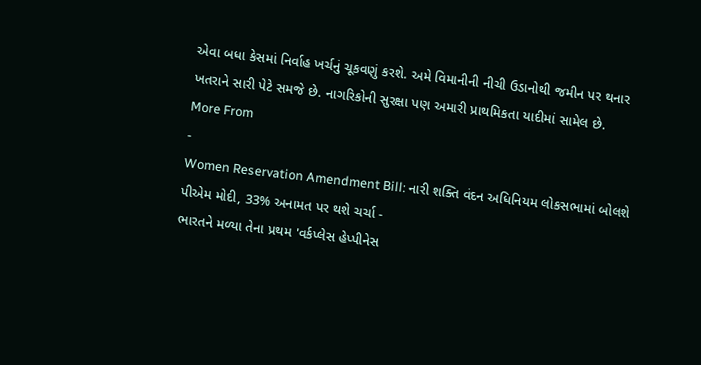એવા બધા કેસમાં નિર્વાહ ખર્ચનું ચૂકવણું કરશે. અમે વિમાનીની નીચી ઉડાનોથી જમીન પર થનાર ખતરાને સારી પેટે સમજે છે. નાગરિકોની સુરક્ષા પણ અમારી પ્રાથમિકતા યાદીમાં સામેલ છે.
More From
-
Women Reservation Amendment Bill: નારી શક્તિ વંદન અધિનિયમ લોકસભામાં બોલશે પીએમ મોદી, 33% અનામત પર થશે ચર્ચા -
ભારતને મળ્યા તેના પ્રથમ 'વર્કપ્લેસ હેપ્પીનેસ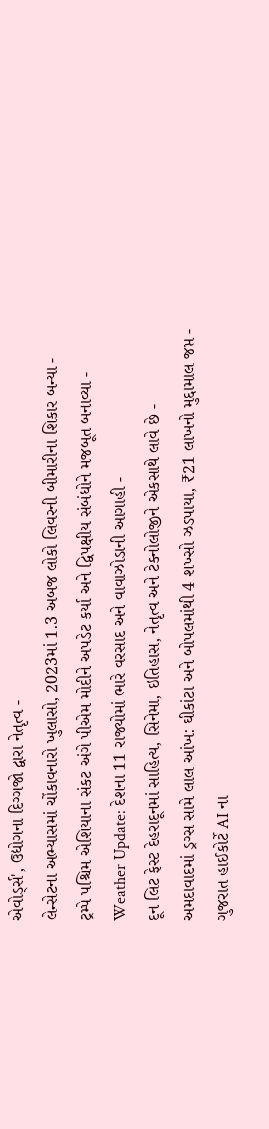એવોર્ડ્સ', ઉદ્યોગના દિગ્ગજો દ્વારા નેતૃત્વ -
લેન્સેટના અભ્યાસમાં ચોંકાવનારો ખુલાસો, 2023માં 1.3 અબજ લોકો લિવરની બીમારીના શિકાર બન્યા -
ટ્રમ્પે પશ્ચિમ એશિયાના સંકટ અંગે પીએમ મોદીને અપડેટ કર્યા અને દ્વિપક્ષીય સંબંધોને મજબૂત બનાવ્યા -
Weather Update: દેશના 11 રાજ્યોમાં ભારે વરસાદ અને વાવાઝોડાની આગાહી -
દૂન લિટ ફેસ્ટ દેહરાદૂનમાં સાહિત્ય, સિનેમા, ઇતિહાસ, નેતૃત્વ અને ટેક્નોલોજીને એકસાથે લાવે છે -
અમદાવાદમાં ડ્રગ્સ સામે લાલ આંખ: ઘીકાંટા અને બોપલમાંથી 4 શખ્સો ઝડપાયા, ₹21 લાખનો મુદ્દામાલ જપ્ત -
ગુજરાત હાઈકોર્ટે AI ના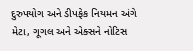દુરુપયોગ અને ડીપફેક નિયમન અંગે મેટા, ગૂગલ અને એક્સને નોટિસ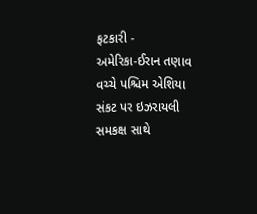ફટકારી -
અમેરિકા-ઈરાન તણાવ વચ્ચે પશ્ચિમ એશિયા સંકટ પર ઇઝરાયલી સમકક્ષ સાથે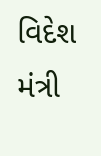વિદેશ મંત્રી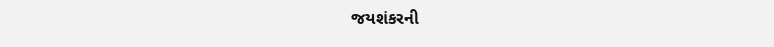જયશંકરની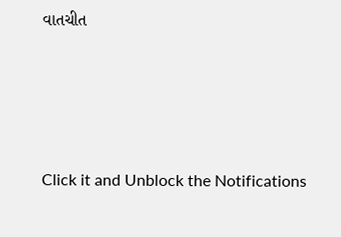વાતચીત




Click it and Unblock the Notifications